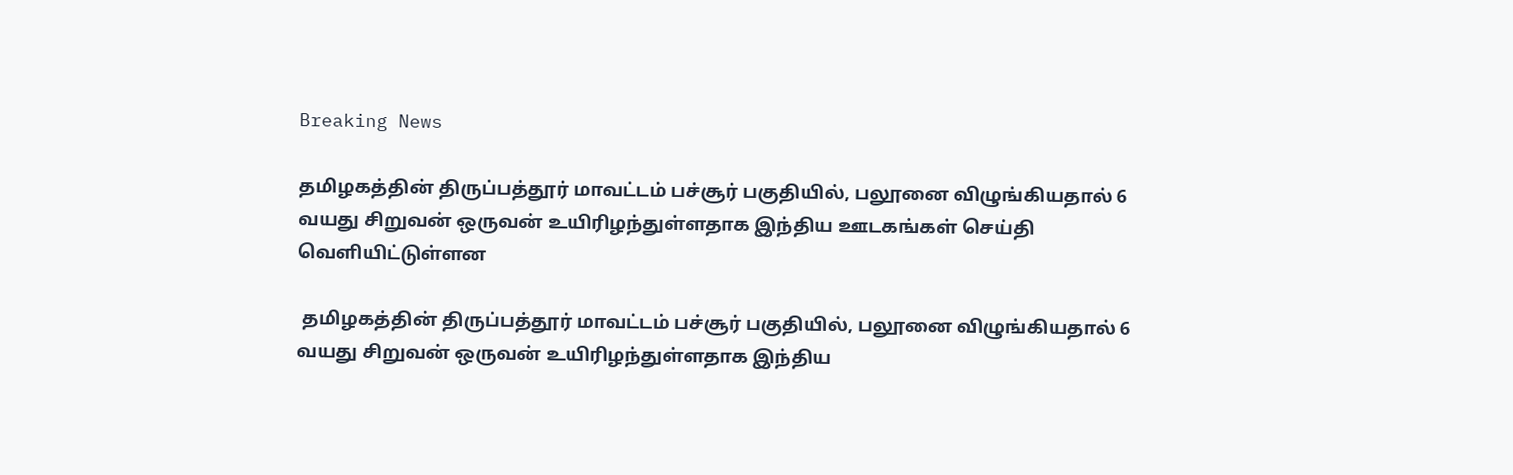Breaking News

தமிழகத்தின் திருப்பத்தூர் மாவட்டம் பச்சூர் பகுதியில், பலூனை விழுங்கியதால் 6 வயது சிறுவன் ஒருவன் உயிரிழந்துள்ளதாக இந்திய ஊடகங்கள் செய்தி வெளியிட்டுள்ளன

 தமிழகத்தின் திருப்பத்தூர் மாவட்டம் பச்சூர் பகுதியில், பலூனை விழுங்கியதால் 6 வயது சிறுவன் ஒருவன் உயிரிழந்துள்ளதாக இந்திய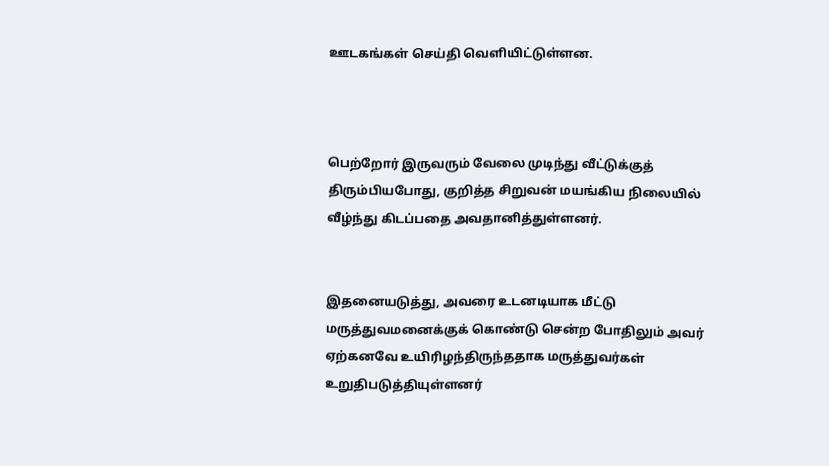ஊடகங்கள் செய்தி வெளியிட்டுள்ளன.



பெற்றோர் இருவரும் வேலை முடிந்து வீட்டுக்குத் திரும்பியபோது, குறித்த சிறுவன் மயங்கிய நிலையில் வீழ்ந்து கிடப்பதை அவதானித்துள்ளனர்.


இதனையடுத்து, அவரை உடனடியாக மீட்டு மருத்துவமனைக்குக் கொண்டு சென்ற போதிலும் அவர் ஏற்கனவே உயிரிழந்திருந்ததாக மருத்துவர்கள் உறுதிபடுத்தியுள்ளனர்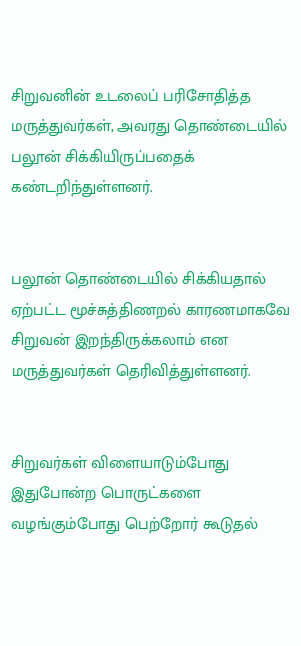சிறுவனின் உடலைப் பரிசோதித்த மருத்துவர்கள், அவரது தொண்டையில் பலூன் சிக்கியிருப்பதைக் கண்டறிந்துள்ளனர்.


பலூன் தொண்டையில் சிக்கியதால் ஏற்பட்ட மூச்சுத்திணறல் காரணமாகவே சிறுவன் இறந்திருக்கலாம் என மருத்துவர்கள் தெரிவித்துள்ளனர்.


சிறுவர்கள் விளையாடும்போது இதுபோன்ற பொருட்களை வழங்கும்போது பெற்றோர் கூடுதல்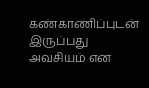கண்காணிப்புடன் இருப்பது அவசியம் என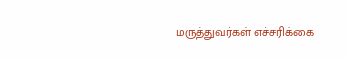மருத்துவர்கள் எச்சரிக்கை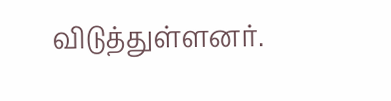விடுத்துள்ளனர்.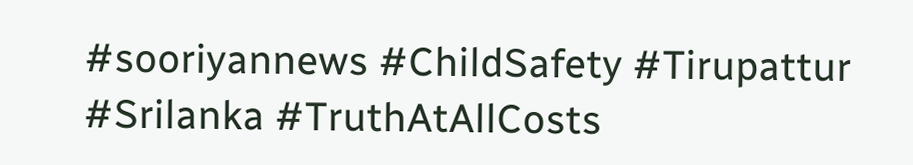#sooriyannews #ChildSafety #Tirupattur #Srilanka #TruthAtAllCosts